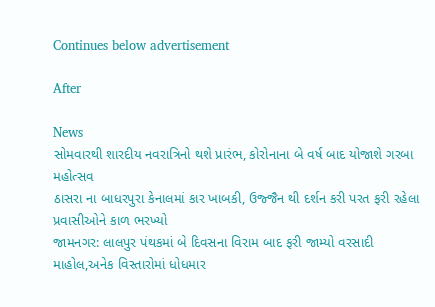Continues below advertisement

After

News
સોમવારથી શારદીય નવરાત્રિનો થશે પ્રારંભ, કોરોનાના બે વર્ષ બાદ યોજાશે ગરબા મહોત્સવ
ઠાસરા ના બાધરપુરા કેનાલમાં કાર ખાબકી, ઉજ્જૈન થી દર્શન કરી પરત ફરી રહેલા પ્રવાસીઓને કાળ ભરખ્યો
જામનગર: લાલપુર પંથકમાં બે દિવસના વિરામ બાદ ફરી જામ્યો વરસાદી માહોલ,અનેક વિસ્તારોમાં ધોધમાર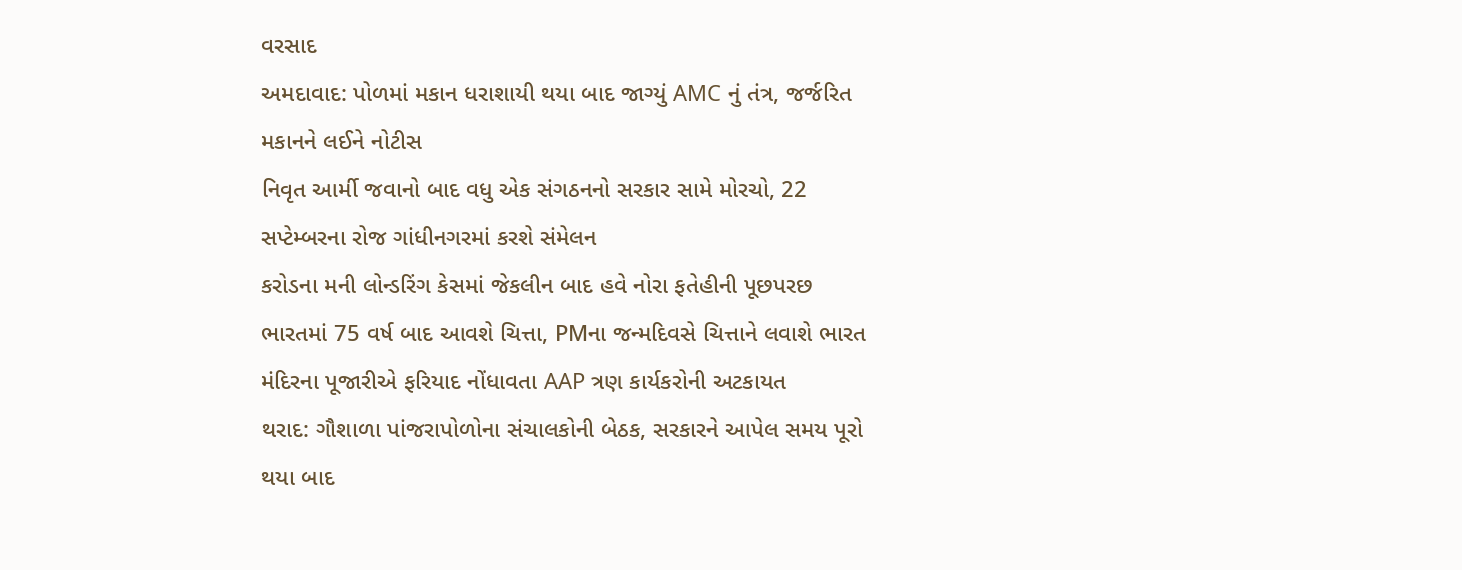વરસાદ
અમદાવાદ: પોળમાં મકાન ધરાશાયી થયા બાદ જાગ્યું AMC નું તંત્ર, જર્જરિત મકાનને લઈને નોટીસ
નિવૃત આર્મી જવાનો બાદ વધુ એક સંગઠનનો સરકાર સામે મોરચો, 22 સપ્ટેમ્બરના રોજ ગાંધીનગરમાં કરશે સંમેલન
કરોડના મની લોન્ડરિંગ કેસમાં જેકલીન બાદ હવે નોરા ફતેહીની પૂછપરછ
ભારતમાં 75 વર્ષ બાદ આવશે ચિત્તા, PMના જન્મદિવસે ચિત્તાને લવાશે ભારત
મંદિરના પૂજારીએ ફરિયાદ નોંધાવતા AAP ત્રણ કાર્યકરોની અટકાયત
થરાદ: ગૌશાળા પાંજરાપોળોના સંચાલકોની બેઠક, સરકારને આપેલ સમય પૂરો થયા બાદ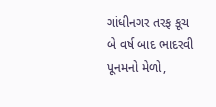ગાંધીનગર તરફ કૂચ
બે વર્ષ બાદ ભાદરવી પૂનમનો મેળો,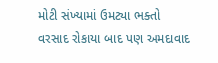મોટી સંખ્યામાં ઉમટ્યા ભક્તો
વરસાદ રોકાયા બાદ પણ અમદાવાદ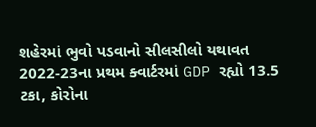શહેરમાં ભુવો પડવાનો સીલસીલો યથાવત
2022-23ના પ્રથમ ક્વાર્ટરમાં GDP રહ્યો 13.5 ટકા, કોરોના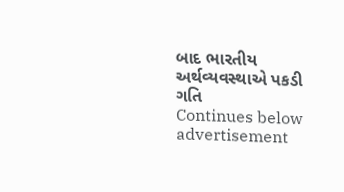બાદ ભારતીય અર્થવ્યવસ્થાએ પકડી ગતિ
Continues below advertisement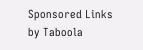Sponsored Links by Taboola